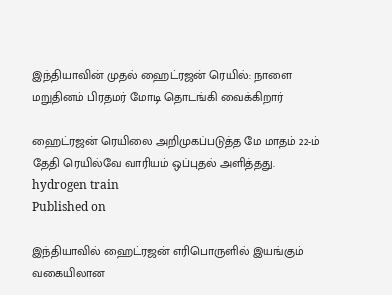இந்தியாவின் முதல் ஹைட்ரஜன் ரெயில்: நாளை மறுதினம் பிரதமர் மோடி தொடங்கி வைக்கிறார்

ஹைட்ரஜன் ரெயிலை அறிமுகப்படுத்த மே மாதம் 22-ம் தேதி ரெயில்வே வாரியம் ஒப்புதல் அளித்தது.
hydrogen train
Published on

இந்தியாவில் ஹைட்ரஜன் எரிபொருளில் இயங்கும் வகையிலான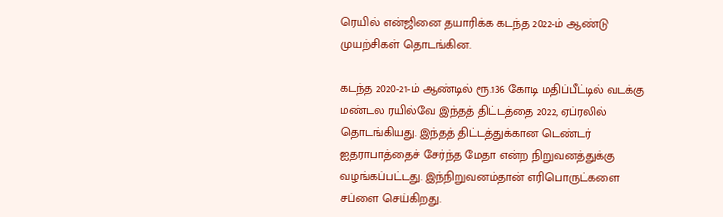ரெயில் என்ஜினை தயாரிக்க கடந்த 2022-ம் ஆண்டு முயற்சிகள் தொடங்கின.

கடந்த 2020-21-ம் ஆண்டில் ரூ.136 கோடி மதிப்பீட்டில் வடக்கு மண்டல ரயில்வே இந்தத் திட்டத்தை 2022, ஏப்ரலில் தொடங்கியது. இந்தத் திட்டத்துக்கான டெண்டர் ஐதராபாத்தைச் சேர்ந்த மேதா என்ற நிறுவனத்துக்கு வழங்கப்பட்டது. இந்நிறுவனம்தான் எரிபொருட்களை சப்ளை செய்கிறது.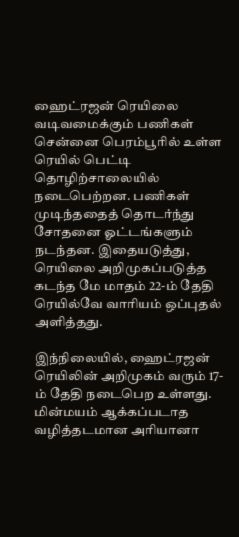ஹைட்ரஜன் ரெயிலை வடிவமைக்கும் பணிகள் சென்னை பெரம்பூரில் உள்ள ரெயில் பெட்டி தொழிற்சாலையில் நடைபெற்றன. பணிகள் முடிந்ததைத் தொடர்ந்து சோதனை ஓட்டங்களும் நடந்தன. இதையடுத்து, ரெயிலை அறிமுகப்படுத்த கடந்த மே மாதம் 22-ம் தேதி ரெயில்வே வாரியம் ஒப்புதல் அளித்தது.

இந்நிலையில், ஹைட்ரஜன் ரெயிலின் அறிமுகம் வரும் 17-ம் தேதி நடைபெற உள்ளது. மின்மயம் ஆக்கப்படாத வழித்தடமான அரியானா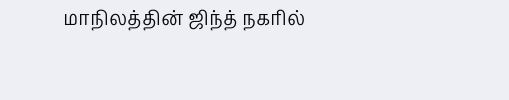மாநிலத்தின் ஜிந்த் நகரில்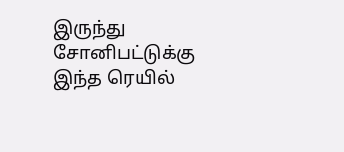இருந்து சோனிபட்டுக்கு இந்த ரெயில்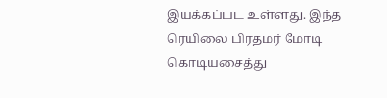இயக்கப்பட உள்ளது. இந்த ரெயிலை பிரதமர் மோடி கொடியசைத்து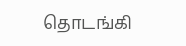தொடங்கி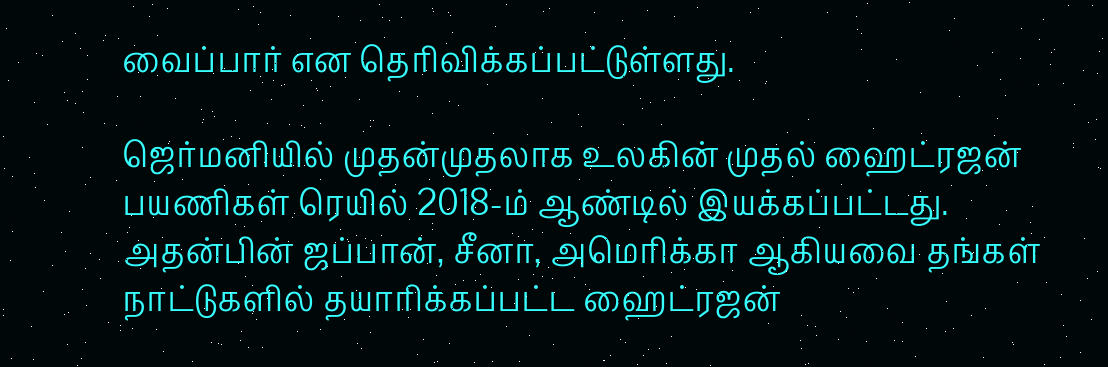வைப்பார் என தெரிவிக்கப்பட்டுள்ளது.

ஜெர்மனியில் முதன்முதலாக உலகின் முதல் ஹைட்ரஜன் பயணிகள் ரெயில் 2018-ம் ஆண்டில் இயக்கப்பட்டது. அதன்பின் ஜப்பான், சீனா, அமெரிக்கா ஆகியவை தங்கள் நாட்டுகளில் தயாரிக்கப்பட்ட ஹைட்ரஜன்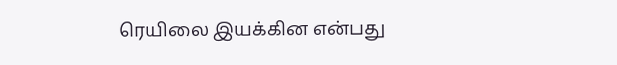ரெயிலை இயக்கின என்பது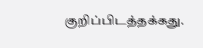குறிப்பிடத்தக்கது.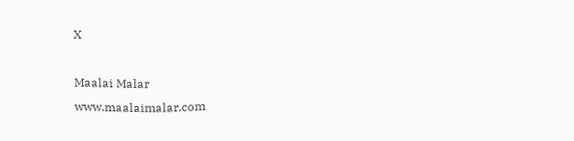X

Maalai Malar
www.maalaimalar.com